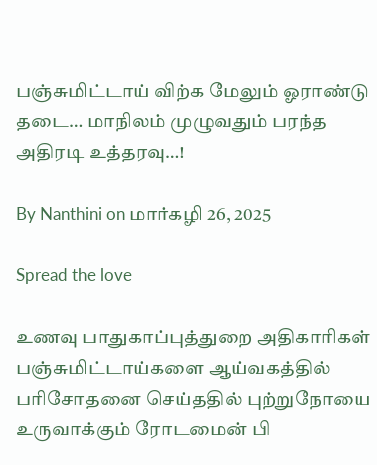பஞ்சுமிட்டாய் விற்க மேலும் ஓராண்டு தடை… மாநிலம் முழுவதும் பரந்த அதிரடி உத்தரவு…!

By Nanthini on மார்கழி 26, 2025

Spread the love

உணவு பாதுகாப்புத்துறை அதிகாரிகள் பஞ்சுமிட்டாய்களை ஆய்வகத்தில் பரிசோதனை செய்ததில் புற்றுநோயை உருவாக்கும் ரோடமைன் பி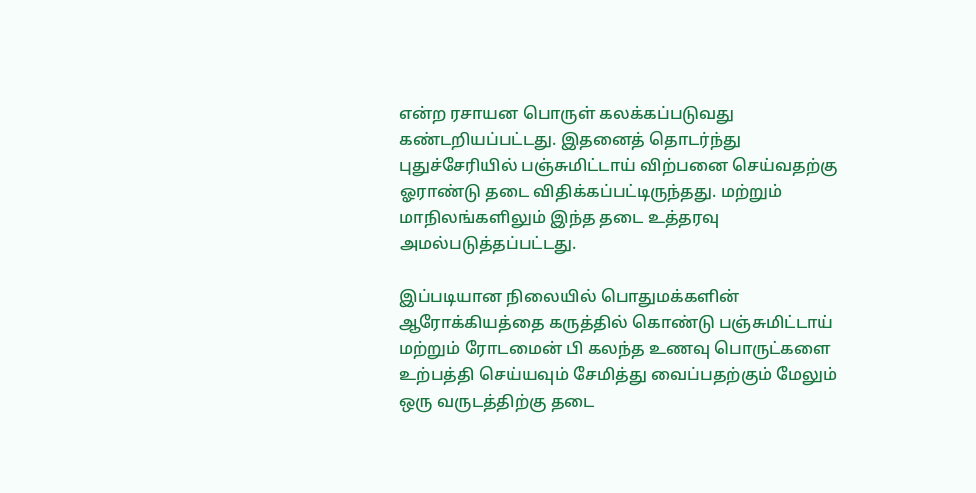என்ற ரசாயன பொருள் கலக்கப்படுவது கண்டறியப்பட்டது. இதனைத் தொடர்ந்து புதுச்சேரியில் பஞ்சுமிட்டாய் விற்பனை செய்வதற்கு ஓராண்டு தடை விதிக்கப்பட்டிருந்தது. மற்றும் மாநிலங்களிலும் இந்த தடை உத்தரவு அமல்படுத்தப்பட்டது.

இப்படியான நிலையில் பொதுமக்களின் ஆரோக்கியத்தை கருத்தில் கொண்டு பஞ்சுமிட்டாய் மற்றும் ரோடமைன் பி கலந்த உணவு பொருட்களை உற்பத்தி செய்யவும் சேமித்து வைப்பதற்கும் மேலும் ஒரு வருடத்திற்கு தடை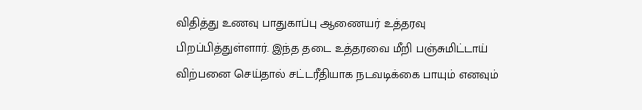விதித்து உணவு பாதுகாப்பு ஆணையர் உத்தரவு பிறப்பித்துள்ளார். இந்த தடை உத்தரவை மீறி பஞ்சுமிட்டாய் விற்பனை செய்தால் சட்டரீதியாக நடவடிக்கை பாயும் எனவும்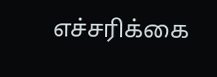எச்சரிக்கை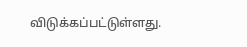விடுக்கப்பட்டுள்ளது.